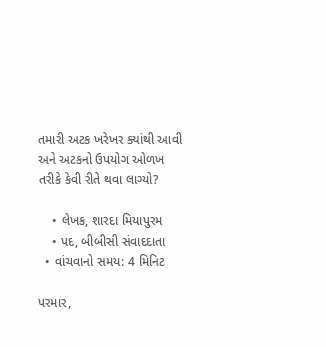તમારી અટક ખરેખર ક્યાંથી આવી અને અટકનો ઉપયોગ ઓળખ તરીકે કેવી રીતે થવા લાગ્યો?

    • લેખક, શારદા મિયાપુરમ
    • પદ, બીબીસી સંવાદદાતા
  • વાંચવાનો સમય: 4 મિનિટ

પરમાર,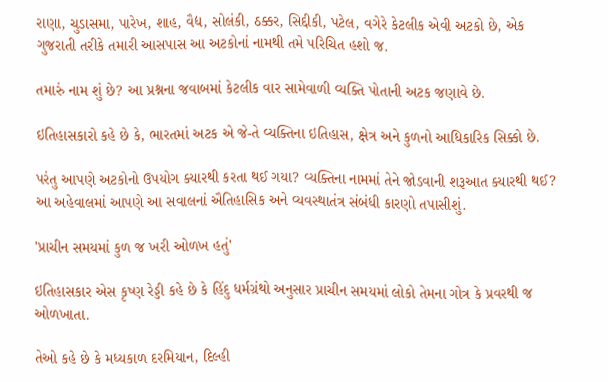રાણા, ચુડાસમા, પારેખ, શાહ, વૈદ્ય, સોલંકી, ઠક્કર, સિદ્દીકી, પટેલ, વગેરે કેટલીક એવી અટકો છે, એક ગુજરાતી તરીકે તમારી આસપાસ આ અટકોનાં નામથી તમે પરિચિત હશો જ.

તમારું નામ શું છે? આ પ્રશ્નના જવાબમાં કેટલીક વાર સામેવાળી વ્યક્તિ પોતાની અટક જણાવે છે.

ઇતિહાસકારો કહે છે કે, ભારતમાં અટક એ જે-તે વ્યક્તિના ઇતિહાસ, ક્ષેત્ર અને કુળનો આધિકારિક સિક્કો છે.

પરંતુ આપણે અટકોનો ઉપયોગ ક્યારથી કરતા થઈ ગયા? વ્યક્તિના નામમાં તેને જોડવાની શરૂઆત ક્યારથી થઈ? આ અહેવાલમાં આપણે આ સવાલનાં ઐતિહાસિક અને વ્યવસ્થાતંત્ર સંબંધી કારણો તપાસીશું.

'પ્રાચીન સમયમાં કુળ જ ખરી ઓળખ હતું'

ઇતિહાસકાર એસ કૃષ્ણ રેડ્ડી કહે છે કે હિંદુ ધર્મગ્રંથો અનુસાર પ્રાચીન સમયમાં લોકો તેમના ગોત્ર કે પ્રવરથી જ ઓળખાતા.

તેઓ કહે છે કે મધ્યકાળ દરમિયાન, દિલ્હી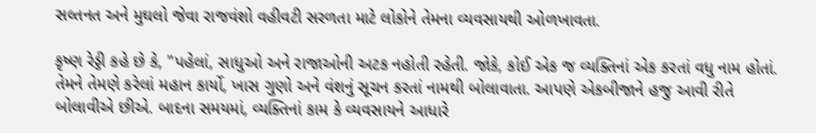સલ્તનત અને મુઘલો જેવા રાજવંશો વહીવટી સરળતા માટે લોકોને તેમના વ્યવસાયથી ઓળખાવતા.

કૃષ્ણ રેડ્ડી કહે છે કે, "પહેલાં, સાધુઓ અને રાજાઓની અટક નહોતી રહેતી. જોકે, કોઈ એક જ વ્યક્તિનાં એક કરતાં વધુ નામ હોતાં. તેમને તેમણે કરેલાં મહાન કાર્યો, ખાસ ગુણો અને વંશનું સૂચન કરતાં નામથી બોલાવાતા. આપણે એકબીજાને હજુ આવી રીતે બોલાવીએ છીએ. બાદના સમયમાં, વ્યક્તિનાં કામ કે વ્યવસાયને આધારે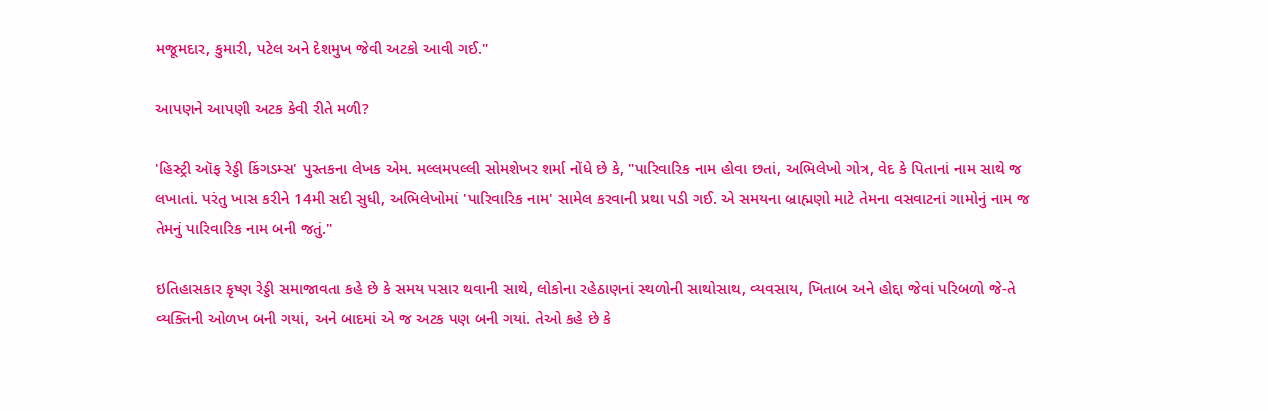મજૂમદાર, કુમારી, પટેલ અને દેશમુખ જેવી અટકો આવી ગઈ."

આપણને આપણી અટક કેવી રીતે મળી?

'હિસ્ટ્રી ઑફ રેડ્ડી કિંગડમ્સ' પુસ્તકના લેખક એમ. મલ્લમપલ્લી સોમશેખર શર્મા નોંધે છે કે, "પારિવારિક નામ હોવા છતાં, અભિલેખો ગોત્ર, વેદ કે પિતાનાં નામ સાથે જ લખાતાં. પરંતુ ખાસ કરીને 14મી સદી સુધી, અભિલેખોમાં 'પારિવારિક નામ' સામેલ કરવાની પ્રથા પડી ગઈ. એ સમયના બ્રાહ્મણો માટે તેમના વસવાટનાં ગામોનું નામ જ તેમનું પારિવારિક નામ બની જતું."

ઇતિહાસકાર કૃષ્ણ રેડ્ડી સમાજાવતા કહે છે કે સમય પસાર થવાની સાથે, લોકોના રહેઠાણનાં સ્થળોની સાથોસાથ, વ્યવસાય, ખિતાબ અને હોદ્દા જેવાં પરિબળો જે-તે વ્યક્તિની ઓળખ બની ગયાં, અને બાદમાં એ જ અટક પણ બની ગયાં. તેઓ કહે છે કે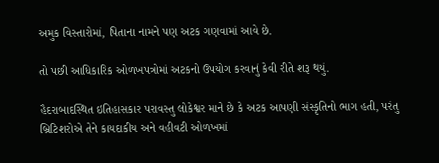અમુક વિસ્તારોમાં, પિતાના નામને પણ અટક ગણવામાં આવે છે.

તો પછી આધિકારિક ઓળખપત્રોમાં અટકનો ઉપયોગ કરવાનું કેવી રીતે શરૂ થયું.

હૈદરાબાદસ્થિત ઇતિહાસકાર પરાવસ્તુ લોકેશ્વર માને છે કે અટક આપણી સંસ્કૃતિનો ભાગ હતી, પરંતુ બ્રિટિશરોએ તેને કાયદાકીય અને વહીવટી ઓળખમાં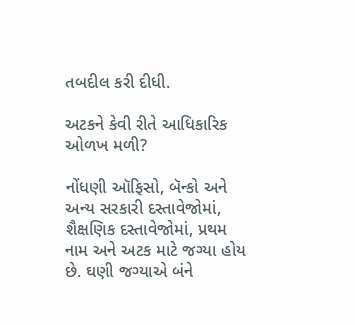તબદીલ કરી દીધી.

અટકને કેવી રીતે આધિકારિક ઓળખ મળી?

નોંધણી ઑફિસો, બૅન્કો અને અન્ય સરકારી દસ્તાવેજોમાં, શૈક્ષણિક દસ્તાવેજોમાં, પ્રથમ નામ અને અટક માટે જગ્યા હોય છે. ઘણી જગ્યાએ બંને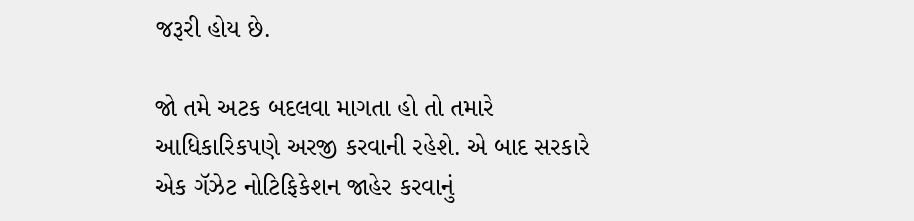જરૂરી હોય છે.

જો તમે અટક બદલવા માગતા હો તો તમારે આધિકારિકપણે અરજી કરવાની રહેશે. એ બાદ સરકારે એક ગૅઝેટ નોટિફિકેશન જાહેર કરવાનું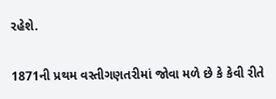રહેશે.

1871ની પ્રથમ વસ્તીગણતરીમાં જોવા મળે છે કે કેવી રીતે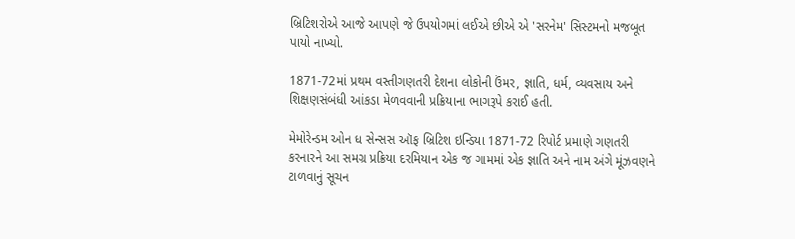બ્રિટિશરોએ આજે આપણે જે ઉપયોગમાં લઈએ છીએ એ 'સરનેમ' સિસ્ટમનો મજબૂત પાયો નાખ્યો.

1871-72માં પ્રથમ વસ્તીગણતરી દેશના લોકોની ઉંમર, જ્ઞાતિ, ધર્મ, વ્યવસાય અને શિક્ષણસંબંધી આંકડા મેળવવાની પ્રક્રિયાના ભાગરૂપે કરાઈ હતી.

મેમોરેન્ડમ ઓન ધ સેન્સસ ઑફ બ્રિટિશ ઇન્ડિયા 1871-72 રિપોર્ટ પ્રમાણે ગણતરી કરનારને આ સમગ્ર પ્રક્રિયા દરમિયાન એક જ ગામમાં એક જ્ઞાતિ અને નામ અંગે મૂંઝવણને ટાળવાનું સૂચન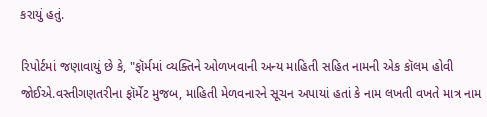કરાયું હતું.

રિપોર્ટમાં જણાવાયું છે કે, "ફૉર્મમાં વ્યક્તિને ઓળખવાની અન્ય માહિતી સહિત નામની એક કૉલમ હોવી જોઈએ.વસ્તીગણતરીના ફૉર્મેટ મુજબ, માહિતી મેળવનારને સૂચન અપાયાં હતાં કે નામ લખતી વખતે માત્ર નામ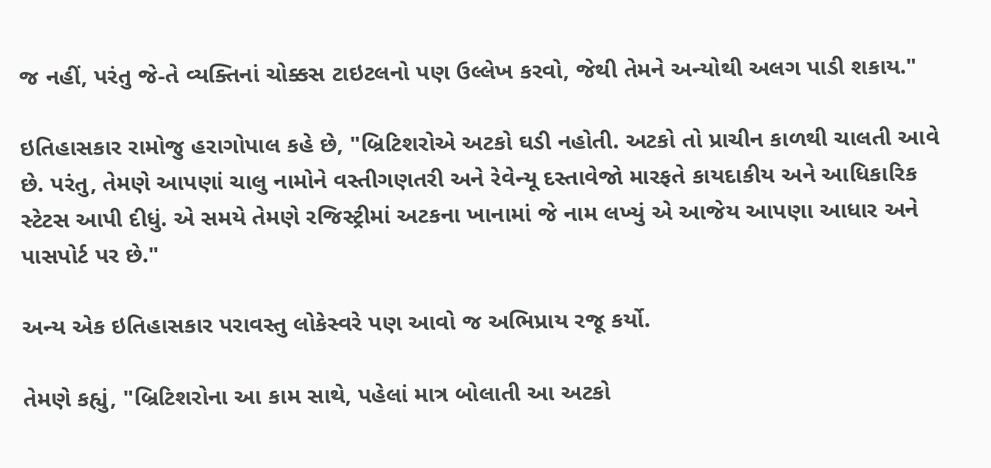જ નહીં, પરંતુ જે-તે વ્યક્તિનાં ચોક્કસ ટાઇટલનો પણ ઉલ્લેખ કરવો, જેથી તેમને અન્યોથી અલગ પાડી શકાય."

ઇતિહાસકાર રામોજુ હરાગોપાલ કહે છે, "બ્રિટિશરોએ અટકો ઘડી નહોતી. અટકો તો પ્રાચીન કાળથી ચાલતી આવે છે. પરંતુ, તેમણે આપણાં ચાલુ નામોને વસ્તીગણતરી અને રેવેન્યૂ દસ્તાવેજો મારફતે કાયદાકીય અને આધિકારિક સ્ટેટસ આપી દીધું. એ સમયે તેમણે રજિસ્ટ્રીમાં અટકના ખાનામાં જે નામ લખ્યું એ આજેય આપણા આધાર અને પાસપોર્ટ પર છે."

અન્ય એક ઇતિહાસકાર પરાવસ્તુ લોકેસ્વરે પણ આવો જ અભિપ્રાય રજૂ કર્યો.

તેમણે કહ્યું, "બ્રિટિશરોના આ કામ સાથે, પહેલાં માત્ર બોલાતી આ અટકો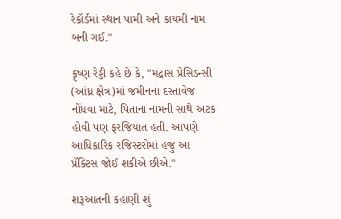રેકૉર્ડમાં સ્થાન પામી અને કાયમી નામ બની ગઈ."

કૃષ્ણ રેડ્ડી કહે છે કે, "મદ્રાસ પ્રેસિડન્સી (આંધ્ર ક્ષેત્ર)માં જમીનના દસ્તાવેજ નોંધવા માટે, પિતાના નામની સાથે અટક હોવી પણ ફરજિયાત હતી. આપણે આધિકારિક રજિસ્ટરોમાં હજુ આ પ્રૅક્ટિસ જોઈ શકીએ છીએ."

શરૂઆતની કહાણી શું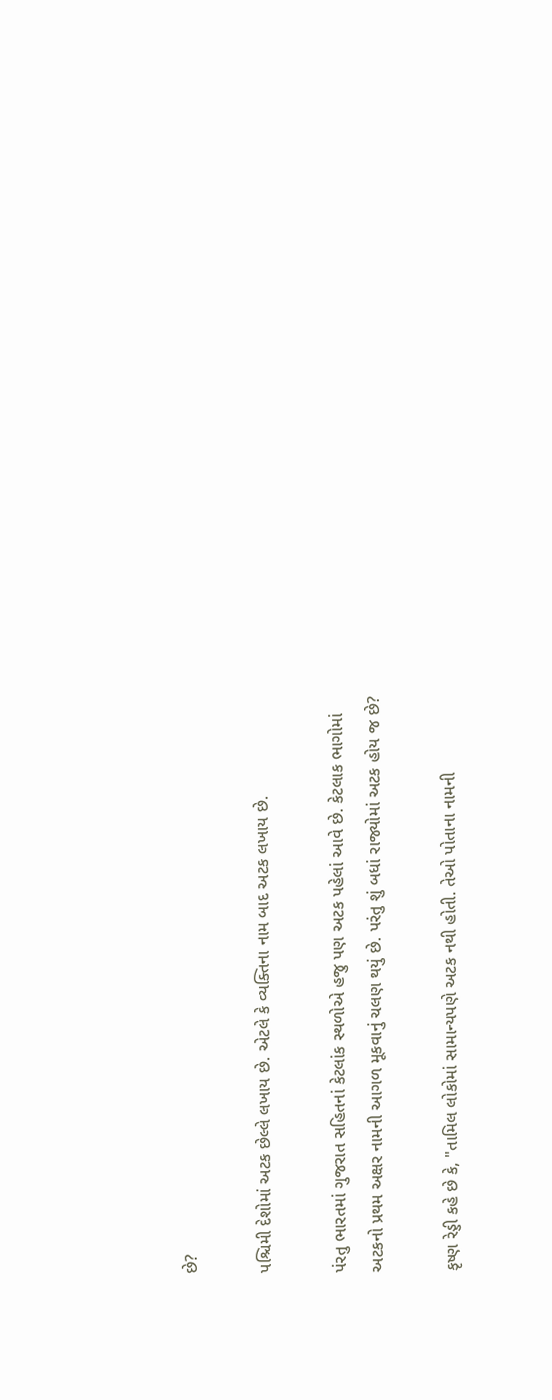છે?

પશ્ચિમી દેશોમાં અટક છેલ્લે લખાય છે. એટલે કે વ્યક્તિના નામ બાદ અટક લખાય છે.

પંરતુ ભારતમાં ગુજરાત સહિતનાં કેટલાંક સ્થળોએ હજુ પણ અટક પહેલાં આવે છે. કેટલાક ભાગોમાં અટકનો પ્રથમ અક્ષર નામની આગળ મૂકવાનું ચલણ થયું છે. પરંતુ શું બધાં રાજ્યોમાં અટક હોય જ છે?

કૃષ્ણ રેડ્ડી કહે છે કે, "તામિલ લોકોમાં સામાન્યપણે અટક નથી હોતી. તેઓ પોતાના નામની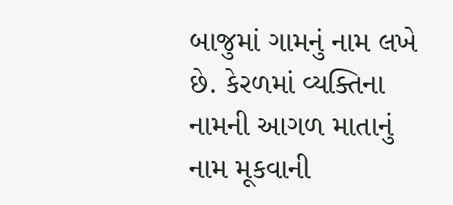બાજુમાં ગામનું નામ લખે છે. કેરળમાં વ્યક્તિના નામની આગળ માતાનું નામ મૂકવાની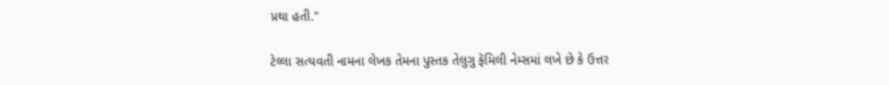પ્રથા હતી."

ટેલ્લા સત્યવતી નામના લેખક તેમના પુસ્તક તેલુગુ ફૅમિલી નેમ્સમાં લખે છે કે ઉત્તર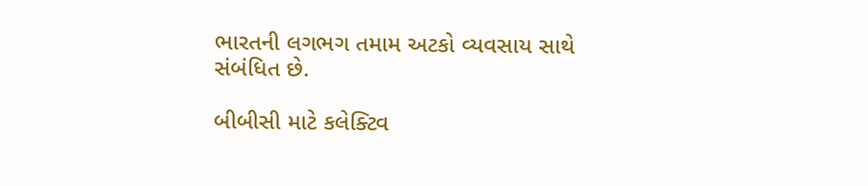ભારતની લગભગ તમામ અટકો વ્યવસાય સાથે સંબંધિત છે.

બીબીસી માટે કલેક્ટિવ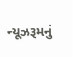ન્યૂઝરૂમનું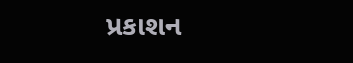પ્રકાશન